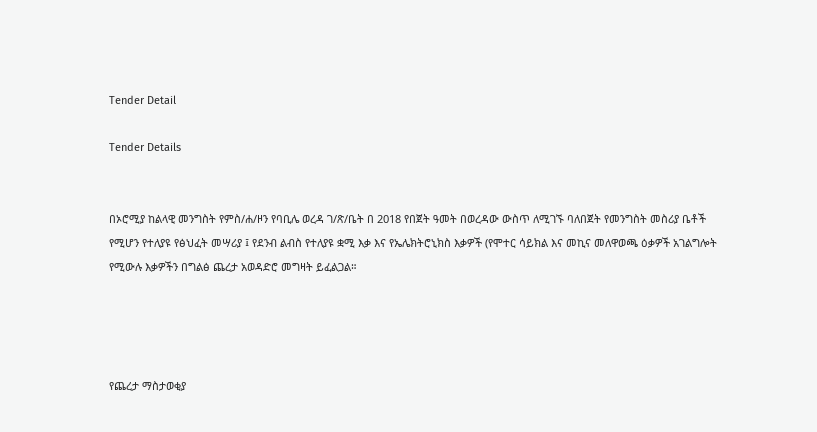Tender Detail

Tender Details


በኦሮሚያ ከልላዊ መንግስት የምስ/ሐ/ዞን የባቢሌ ወረዳ ገ/ጽ/ቤት በ 2018 የበጀት ዓመት በወረዳው ውስጥ ለሚገኙ ባለበጀት የመንግስት መስሪያ ቤቶች የሚሆን የተለያዩ የፅህፈት መሣሪያ ፤ የደንብ ልብስ የተለያዩ ቋሚ እቃ እና የኤሌክትሮኒክስ እቃዎች (የሞተር ሳይክል እና መኪና መለዋወጫ ዕቃዎች አገልግሎት የሚውሉ እቃዎችን በግልፅ ጨረታ አወዳድሮ መግዛት ይፈልጋል።




የጨረታ ማስታወቂያ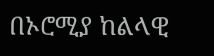በኦሮሚያ ከልላዊ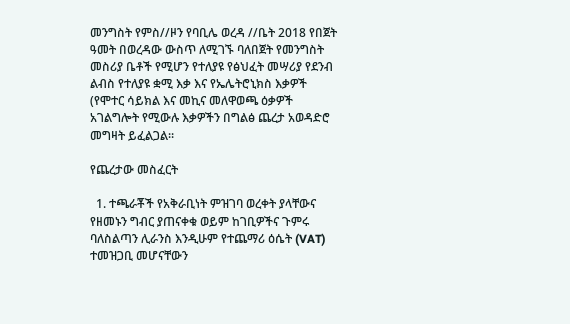መንግስት የምስ//ዞን የባቢሌ ወረዳ //ቤት 2018 የበጀት ዓመት በወረዳው ውስጥ ለሚገኙ ባለበጀት የመንግስት መስሪያ ቤቶች የሚሆን የተለያዩ የፅህፈት መሣሪያ የደንብ ልብስ የተለያዩ ቋሚ እቃ እና የኤሌትሮኒክስ እቃዎች (የሞተር ሳይክል እና መኪና መለዋወጫ ዕቃዎች አገልግሎት የሚውሉ እቃዎችን በግልፅ ጨረታ አወዳድሮ መግዛት ይፈልጋል።

የጨረታው መስፈርት

  1. ተጫራቾች የአቅራቢነት ምዝገባ ወረቀት ያላቸውና የዘመኑን ግብር ያጠናቀቁ ወይም ከገቢዎችና ጉምሩ ባለስልጣን ሊራንስ እንዲሁም የተጨማሪ ዕሴት (VAT) ተመዝጋቢ መሆናቸውን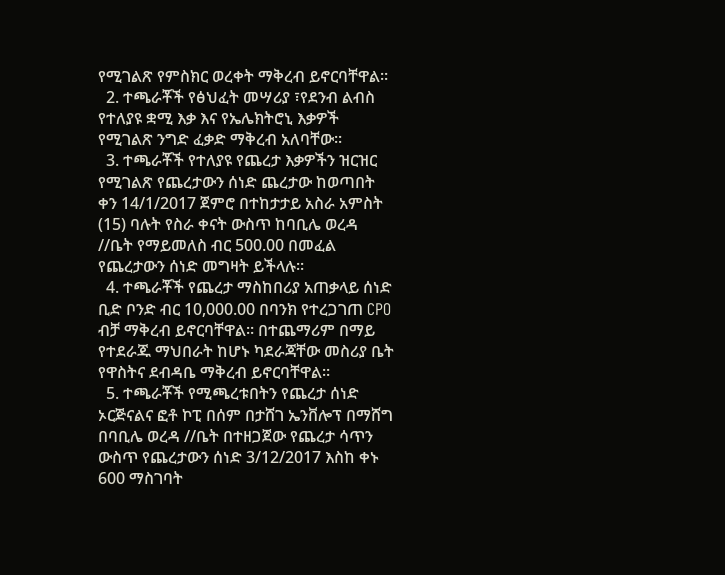የሚገልጽ የምስክር ወረቀት ማቅረብ ይኖርባቸዋል።
  2. ተጫራቾች የፅህፈት መሣሪያ ፣የደንብ ልብስ የተለያዩ ቋሚ እቃ እና የኤሌክትሮኒ እቃዎች የሚገልጽ ንግድ ፈቃድ ማቅረብ አለባቸው፡፡
  3. ተጫራቾች የተለያዩ የጨረታ እቃዎችን ዝርዝር የሚገልጽ የጨረታውን ሰነድ ጨረታው ከወጣበት ቀን 14/1/2017 ጀምሮ በተከታታይ አስራ አምስት (15) ባሉት የስራ ቀናት ውስጥ ከባቢሌ ወረዳ //ቤት የማይመለስ ብር 500.00 በመፈል የጨረታውን ሰነድ መግዛት ይችላሉ፡፡
  4. ተጫራቾች የጨረታ ማስከበሪያ አጠቃላይ ሰነድ ቢድ ቦንድ ብር 10,000.00 በባንክ የተረጋገጠ CPO ብቻ ማቅረብ ይኖርባቸዋል። በተጨማሪም በማይ የተደራጁ ማህበራት ከሆኑ ካደራጃቸው መስሪያ ቤት የዋስትና ደብዳቤ ማቅረብ ይኖርባቸዋል።
  5. ተጫራቾች የሚጫረቱበትን የጨረታ ሰነድ ኦርጅናልና ፎቶ ኮፒ በሰም በታሸገ ኤንቨሎፕ በማሸግ በባቢሌ ወረዳ //ቤት በተዘጋጀው የጨረታ ሳጥን ውስጥ የጨረታውን ሰነድ 3/12/2017 እስከ ቀኑ 600 ማስገባት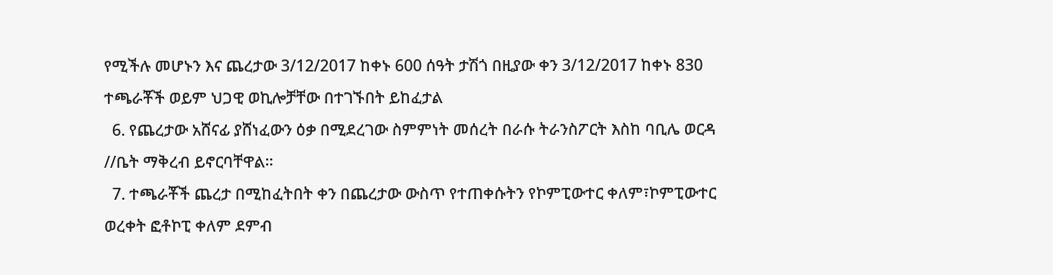የሚችሉ መሆኑን እና ጨረታው 3/12/2017 ከቀኑ 600 ሰዓት ታሽጎ በዚያው ቀን 3/12/2017 ከቀኑ 830 ተጫራቾች ወይም ህጋዊ ወኪሎቻቸው በተገኙበት ይከፈታል
  6. የጨረታው አሸናፊ ያሸነፈውን ዕቃ በሚደረገው ስምምነት መሰረት በራሱ ትራንስፖርት እስከ ባቢሌ ወርዳ //ቤት ማቅረብ ይኖርባቸዋል።
  7. ተጫራቾች ጨረታ በሚከፈትበት ቀን በጨረታው ውስጥ የተጠቀሱትን የኮምፒውተር ቀለም፣ኮምፒውተር ወረቀት ፎቶኮፒ ቀለም ደምብ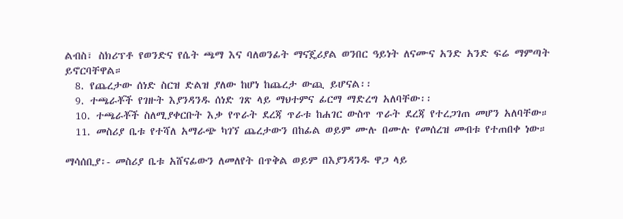ልብስ፣ ስክሪፕቶ የወንድና የሴት ጫማ እና ባለወንፊት ማናጄሪያል ወንበር ዓይነት ለናሙና አንድ አንድ ፍሬ ማምጣት ይኖርባቸዋል።
  8. የጨረታው ሰነድ ስርዝ ድልዝ ያለው ከሆነ ከጨረታ ውጪ ይሆናል፡፡
  9. ተጫራቾች የገዙት እያንዳንዱ ሰነድ ገጽ ላይ ማህተምና ፊርማ ማድረግ አለባቸው፡፡
  10. ተጫራቾች ስለሚያቀርቡት እቃ የጥራት ደረጃ ጥራቱ ከሐገር ውስጥ ጥራት ደረጃ የተረጋገጠ መሆን አለባቸው።
  11. መስሪያ ቤቱ የተሻለ አማራጭ ካገኘ ጨረታውን በከፊል ወይም ሙሉ በሙሉ የመሰረዝ መብቱ የተጠበቀ ነው።

ማሳሰቢያ፡- መስሪያ ቤቱ አሸናፊውን ለመለየት በጥቅል ወይም በእያንዳንዱ ዋጋ ላይ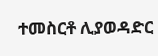ተመስርቶ ሊያወዳድር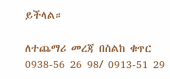ይችላል።

ለተጨማሪ መረጃ በስልከ ቁጥር 0938-56 26 98/ 0913-51 29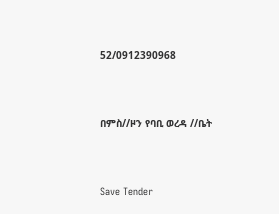52/0912390968



በምስ//ዞን የባቢ ወረዳ //ቤት



Save Tender